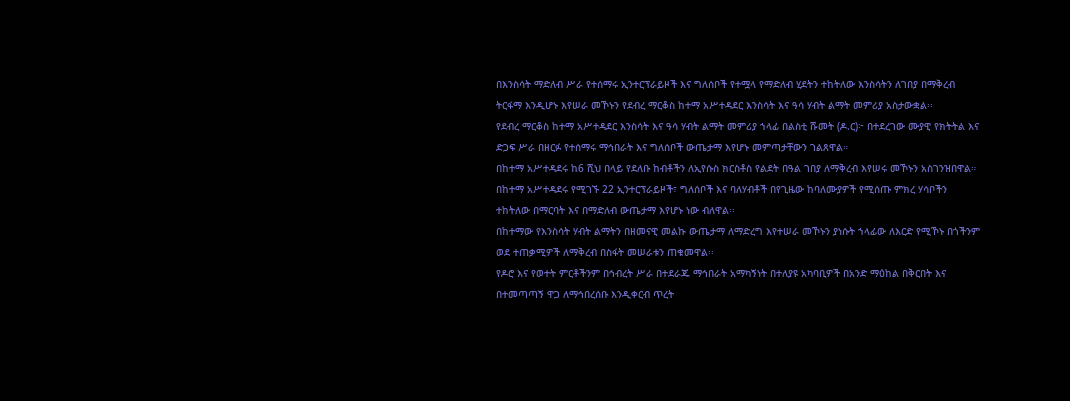በእንስሳት ማድለብ ሥራ የተሰማሩ ኢንተርፕራይዞች እና ግለሰቦች የተሟላ የማድለብ ሂደትን ተከትለው እንስሳትን ለገበያ በማቅረብ ትርፋማ እንዲሆኑ እየሠራ መኾኑን የደብረ ማርቆስ ከተማ አሥተዳደር እንስሳት እና ዓሳ ሃብት ልማት መምሪያ አስታውቋል፡፡
የደብረ ማርቆስ ከተማ አሥተዳደር እንስሳት እና ዓሳ ሃብት ልማት መምሪያ ኀላፊ በልስቲ ሹመት (ዶ.ር)፦ በተደረገው ሙያዊ የክትትል እና ድጋፍ ሥራ በዘርፉ የተሰማሩ ማኅበራት እና ግለሰቦች ውጤታማ እየሆኑ መምጣታቸውን ገልጸዋል።
በከተማ አሥተዳደሩ ከ6 ሺህ በላይ የደለቡ ከብቶችን ለኢየሱስ ክርስቶስ የልደት በዓል ገበያ ለማቅረብ እየሠሩ መኾኑን አስገንዝበዋል።
በከተማ አሥተዳደሩ የሚገኙ 22 ኢንተርፕራይዞች፣ ግለሰቦች እና ባለሃብቶች በየጊዜው ከባለሙያዎች የሚሰጡ ምክረ ሃሳቦችን ተከትለው በማርባት እና በማድለብ ውጤታማ እየሆኑ ነው ብለዋል፡፡
በከተማው የእንስሳት ሃብት ልማትን በዘመናዊ መልኩ ውጤታማ ለማድረግ እየተሠራ መኾኑን ያነሱት ኀላፊው ለእርድ የሚኾኑ በጎችንም ወደ ተጠቃሚዎች ለማቅረብ በስፋት መሠራቱን ጠቁመዋል፡፡
የዶሮ እና የወተት ምርቶችንም በኅብረት ሥራ በተደራጁ ማኅበራት አማካኝነት በተለያዩ አካባቢዎች በአንድ ማዕከል በቅርበት እና በተመጣጣኝ ዋጋ ለማኅበረሰቡ እንዲቀርብ ጥረት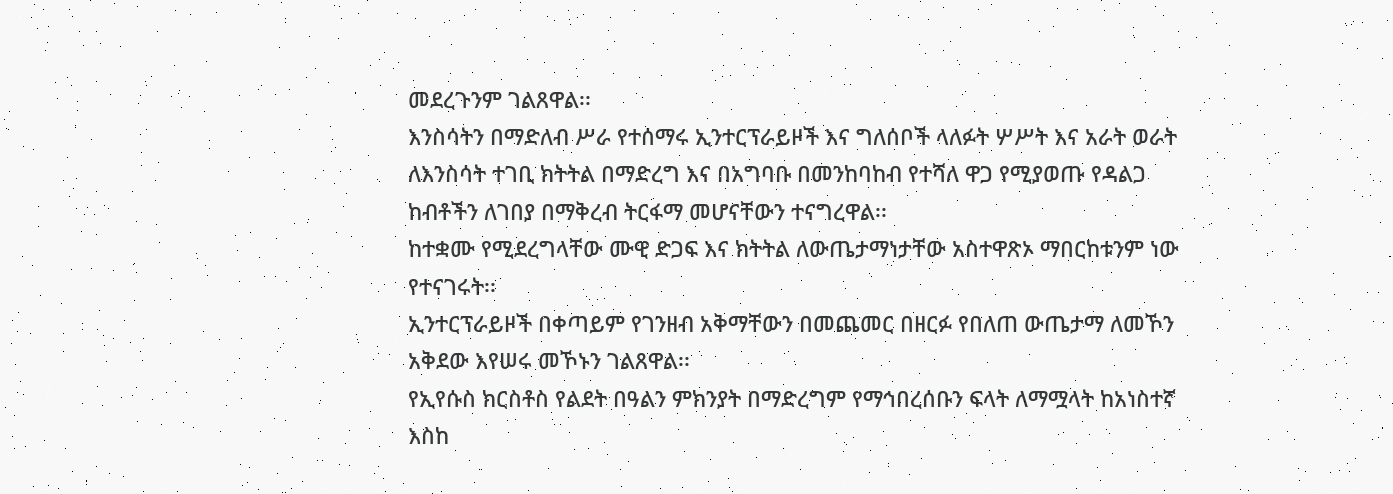መደረጉንም ገልጸዋል፡፡
እንስሳትን በማድለብ ሥራ የተሰማሩ ኢንተርፕራይዞች እና ግለሰቦች ላለፉት ሦሥት እና አራት ወራት ለእንስሳት ተገቢ ክትትል በማድረግ እና በአግባቡ በመንከባከብ የተሻለ ዋጋ የሚያወጡ የዳልጋ ከብቶችን ለገበያ በማቅረብ ትርፋማ መሆናቸውን ተናግረዋል፡፡
ከተቋሙ የሚደረግላቸው ሙዊ ድጋፍ እና ክትትል ለውጤታማነታቸው አስተዋጽኦ ማበርከቱንም ነው የተናገሩት፡፡
ኢንተርፕራይዞች በቀጣይም የገንዘብ አቅማቸውን በመጨመር በዘርፉ የበለጠ ውጤታማ ለመኾን አቅደው እየሠሩ መኾኑን ገልጸዋል፡፡
የኢየሱስ ክርስቶስ የልደት በዓልን ምክንያት በማድረግም የማኅበረሰቡን ፍላት ለማሟላት ከአነስተኛ እስከ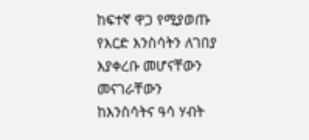ከፍተኛ ዋጋ የሚያወጡ የእርድ እንስሳትን ለገበያ እያቀረቡ መሆናቸውን መናገራቸውን ከእንስሳትና ዓሳ ሃብት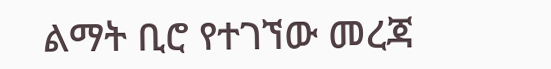ልማት ቢሮ የተገኘው መረጃ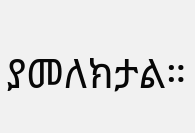ያመለክታል።